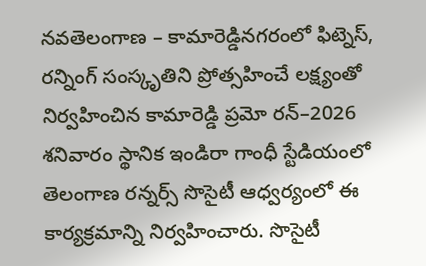నవతెలంగాణ – కామారెడ్డినగరంలో ఫిట్నెస్, రన్నింగ్ సంస్కృతిని ప్రోత్సహించే లక్ష్యంతో నిర్వహించిన కామారెడ్డి ప్రమో రన్–2026 శనివారం స్థానిక ఇండిరా గాంధీ స్టేడియంలో తెలంగాణ రన్నర్స్ సొసైటీ ఆధ్వర్యంలో ఈ కార్యక్రమాన్ని నిర్వహించారు. సొసైటీ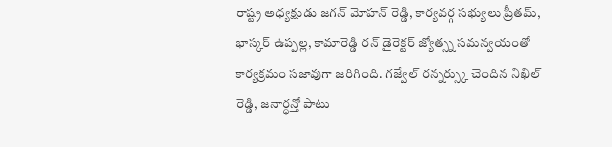రాష్ట్ర అధ్యక్షుడు జగన్ మోహన్ రెడ్డి, కార్యవర్గ సభ్యులు ప్రీతమ్, భాస్కర్ ఉప్పల్ల, కామారెడ్డి రన్ డైరెక్టర్ జ్యోత్స్న సమన్వయంతో కార్యక్రమం సజావుగా జరిగింది. గజ్వేల్ రన్నర్స్కు చెందిన నిఖిల్ రెడ్డి, జనార్ధన్తో పాటు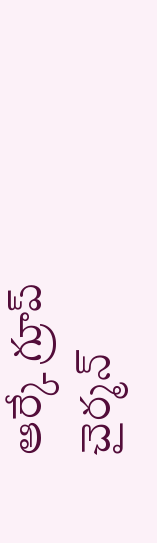ఆర్కే గ్రూప్ చైర్మన్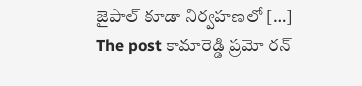జైపాల్ కూడా నిర్వహణలో […]
The post కామారెడ్డి ప్రమో రన్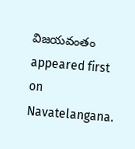విజయవంతం appeared first on Navatelangana.